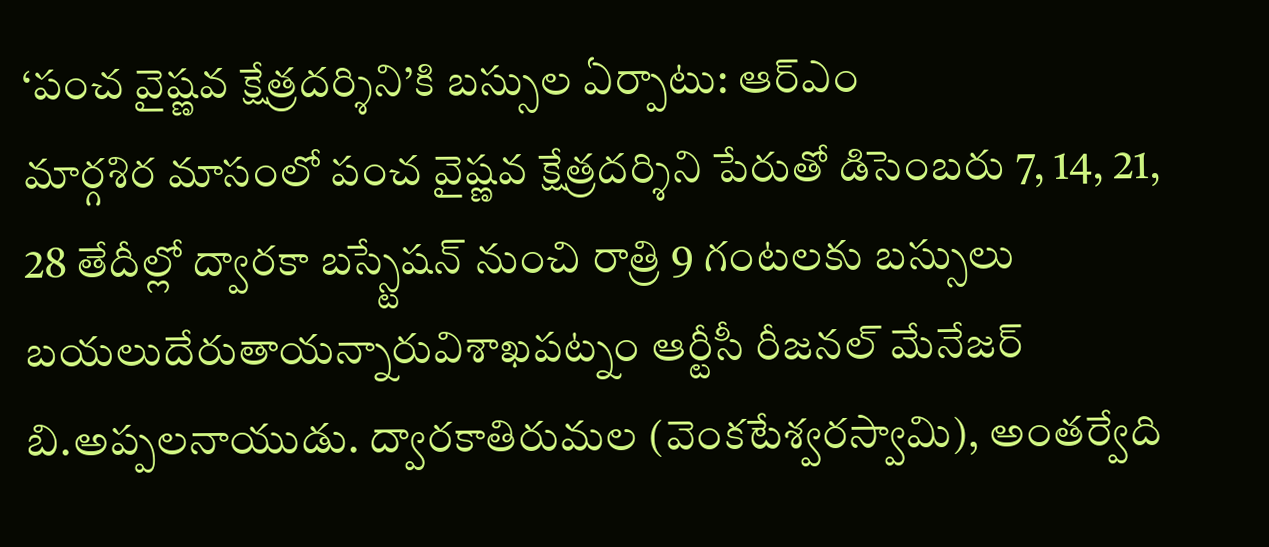‘పంచ వైష్ణవ క్షేత్రదర్శిని’కి బస్సుల ఏర్పాటు: ఆర్ఎం
మార్గశిర మాసంలో పంచ వైష్ణవ క్షేత్రదర్శిని పేరుతో డిసెంబరు 7, 14, 21, 28 తేదీల్లో ద్వారకా బస్స్టేషన్ నుంచి రాత్రి 9 గంటలకు బస్సులు బయలుదేరుతాయన్నారువిశాఖపట్నం ఆర్టీసీ రీజనల్ మేనేజర్ బి.అప్పలనాయుడు. ద్వారకాతిరుమల (వెంకటేశ్వరస్వామి), అంతర్వేది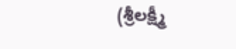(శ్రీలక్ష్మీ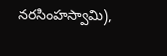నరసింహస్వామి),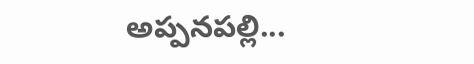అప్పనపల్లి...